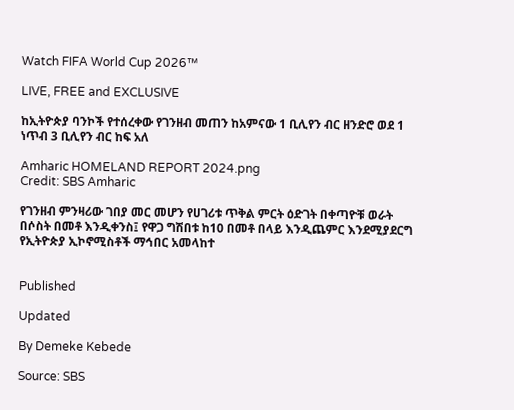Watch FIFA World Cup 2026™

LIVE, FREE and EXCLUSIVE

ከኢትዮጵያ ባንኮች የተሰረቀው የገንዘብ መጠን ከአምናው 1 ቢሊየን ብር ዘንድሮ ወደ 1 ነጥብ 3 ቢሊየን ብር ከፍ አለ

Amharic HOMELAND REPORT 2024.png
Credit: SBS Amharic

የገንዘብ ምንዛሪው ገበያ መር መሆን የሀገሪቱ ጥቅል ምርት ዕድገት በቀጣዮቹ ወራት በሶስት በመቶ እንዲቀንስ፤ የዋጋ ግሽበቱ ከ10 በመቶ በላይ እንዲጨምር እንደሚያደርግ የኢትዮጵያ ኢኮኖሚስቶች ማኅበር አመላከተ


Published

Updated

By Demeke Kebede

Source: SBS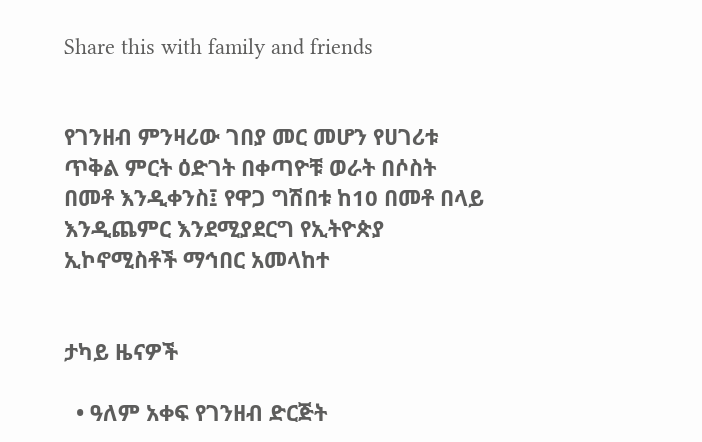Share this with family and friends


የገንዘብ ምንዛሪው ገበያ መር መሆን የሀገሪቱ ጥቅል ምርት ዕድገት በቀጣዮቹ ወራት በሶስት በመቶ እንዲቀንስ፤ የዋጋ ግሽበቱ ከ10 በመቶ በላይ እንዲጨምር እንደሚያደርግ የኢትዮጵያ ኢኮኖሚስቶች ማኅበር አመላከተ


ታካይ ዜናዎች

  • ዓለም አቀፍ የገንዘብ ድርጅት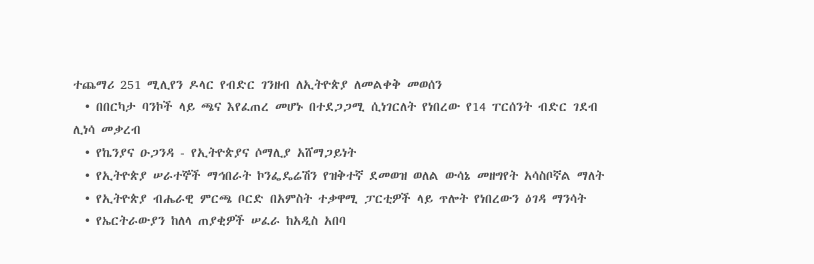ተጨማሪ 251 ሚሊየን ዶላር የብድር ገንዘብ ለኢትዮጵያ ለመልቀቅ መወሰን
  • በበርካታ ባንኮች ላይ ጫና እየፈጠረ መሆኑ በተደጋጋሚ ሲነገርለት የነበረው የ14 ፐርሰንት ብድር ገደብ ሊነሳ መቃረብ
  • የኬንያና ዑጋንዳ - የኢትዮጵያና ሶማሊያ አሸማጋይነት
  • የኢትዮጵያ ሠራተኞች ማኅበራት ኮንፌዴሬሽን የዝቅተኛ ደመወዝ ወለል ውሳኔ መዘግየት አሳስቦኛል ማለት
  • የኢትዮጵያ ብሔራዊ ምርጫ ቦርድ በአምስት ተቃዋሚ ፓርቲዎች ላይ ጥሎት የነበረውን ዕገዳ ማንሳት
  • የኤርትራውያን ከለላ ጠያቂዎች ሠፈራ ከአዲስ አበባ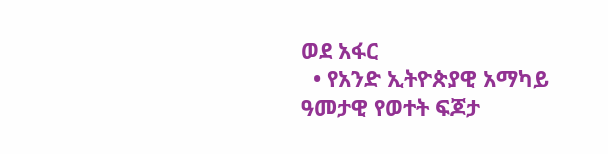ወደ አፋር
  • የአንድ ኢትዮጵያዊ አማካይ ዓመታዊ የወተት ፍጆታ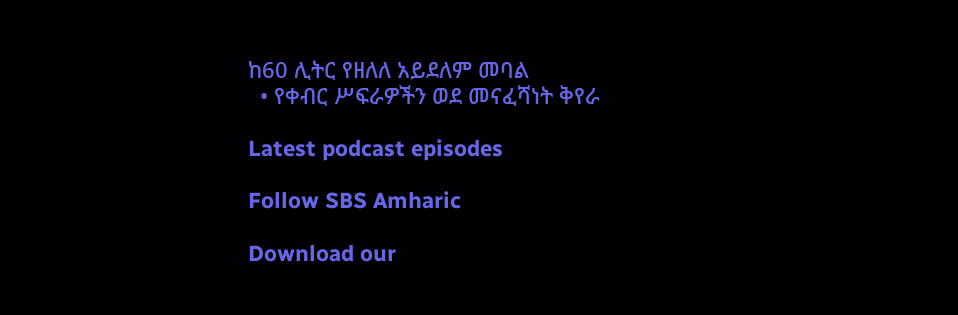ከ60 ሊትር የዘለለ አይደለም መባል
  • የቀብር ሥፍራዎችን ወደ መናፈሻነት ቅየራ

Latest podcast episodes

Follow SBS Amharic

Download our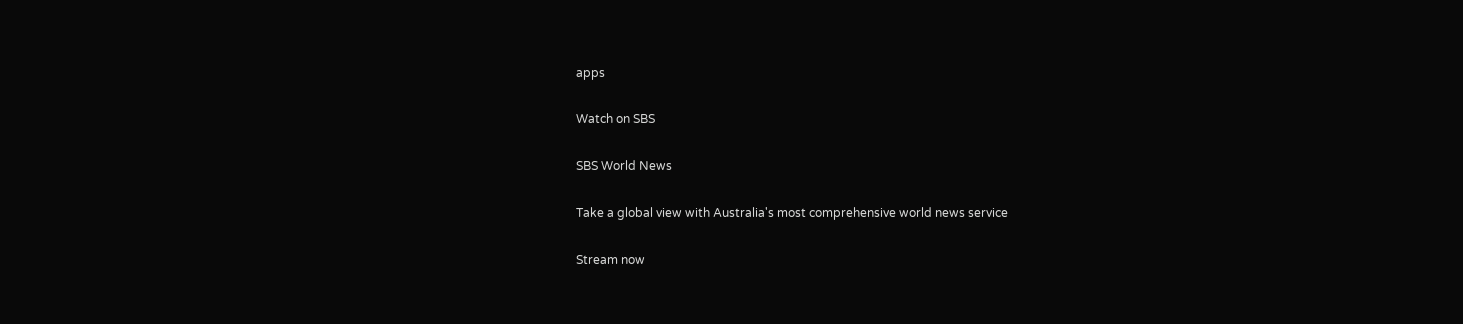apps

Watch on SBS

SBS World News

Take a global view with Australia's most comprehensive world news service

Stream now